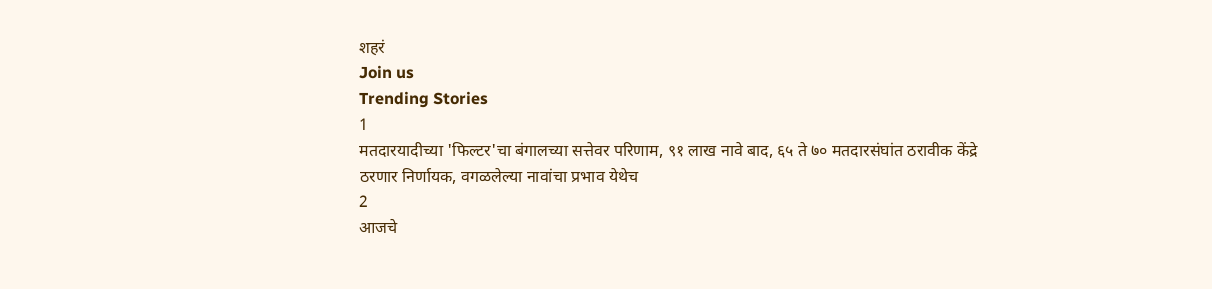शहरं
Join us
Trending Stories
1
मतदारयादीच्या 'फिल्टर'चा बंगालच्या सत्तेवर परिणाम, ९१ लाख नावे बाद, ६५ ते ७० मतदारसंघांत ठरावीक केंद्रे ठरणार निर्णायक, वगळलेल्या नावांचा प्रभाव येथेच
2
आजचे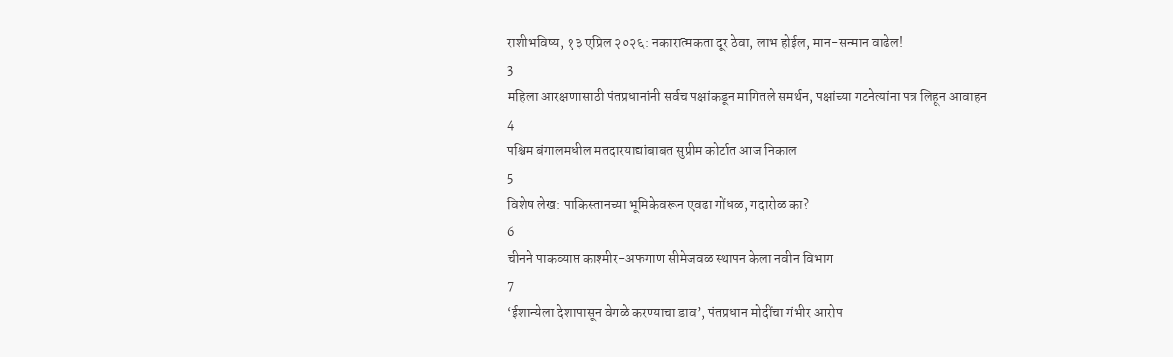राशीभविष्य, १३ एप्रिल २०२६: नकारात्मकता दूर ठेवा, लाभ होईल, मान-सन्मान वाढेल!
3
महिला आरक्षणासाठी पंतप्रधानांनी सर्वच पक्षांकडून मागितले समर्थन, पक्षांच्या गटनेत्यांना पत्र लिहून आवाहन
4
पश्चिम बंगालमधील मतदारयाद्यांबाबत सुप्रीम कोर्टात आज निकाल
5
विशेष लेख: पाकिस्तानच्या भूमिकेवरून एवढा गोंधळ, गदारोळ का?
6
चीनने पाकव्याप्त काश्मीर-अफगाण सीमेजवळ स्थापन केला नवीन विभाग
7
‘ईशान्येला देशापासून वेगळे करण्याचा डाव’, पंतप्रधान मोदींचा गंभीर आरोप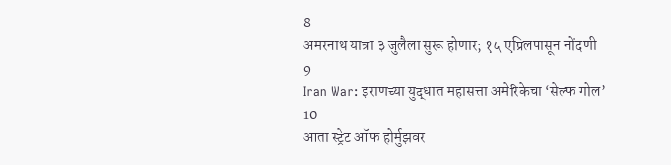8
अमरनाथ यात्रा ३ जुलैला सुरू होणार; १५ एप्रिलपासून नोंदणी
9
Iran War: इराणच्या युद्धात महासत्ता अमेरिकेचा ‘सेल्फ गोल’
10
आता स्ट्रेट ऑफ होर्मुझवर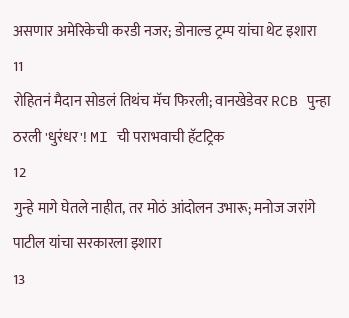असणार अमेरिकेची करडी नजर; डोनाल्ड ट्रम्प यांचा थेट इशारा
11
रोहितनं मैदान सोडलं तिथंच मॅच फिरली; वानखेडेवर RCB पुन्हा ठरली 'धुरंधर'! MI ची पराभवाची हॅटट्रिक
12
गुन्हे मागे घेतले नाहीत, तर मोठं आंदोलन उभारू; मनोज जरांगे पाटील यांचा सरकारला इशारा
13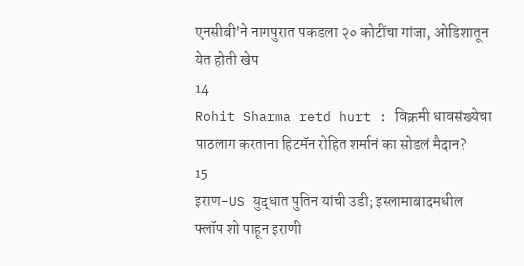एनसीबी’ने नागपुरात पकडला २० कोटींचा गांजा, ओडिशातून येत होती खेप
14
Rohit Sharma retd hurt : विक्रमी धावसंख्येचा पाठलाग करताना हिटमॅन रोहित शर्मानं का सोडलं मैदान?
15
इराण-US युद्धात पुतिन यांची उडी; इस्लामाबादमधील फ्लॉप शो पाहून इराणी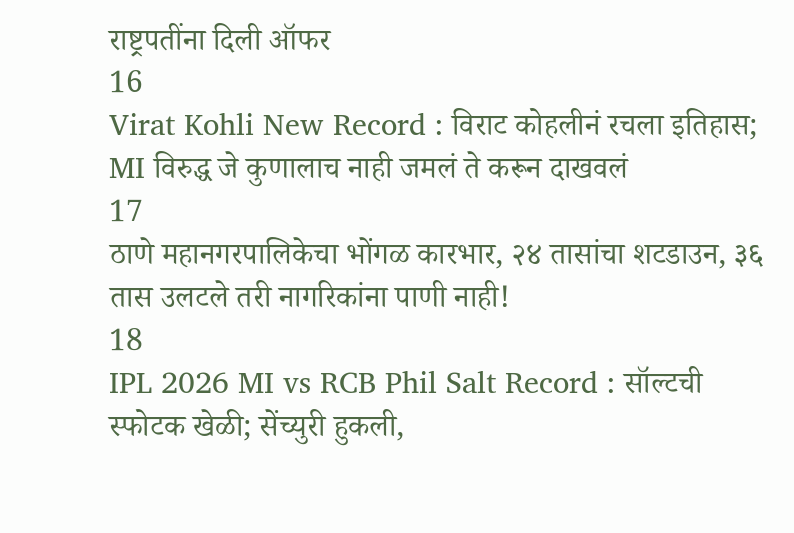राष्ट्रपतींना दिली ऑफर
16
Virat Kohli New Record : विराट कोहलीनं रचला इतिहास; MI विरुद्ध जे कुणालाच नाही जमलं ते करून दाखवलं
17
ठाणे महानगरपालिकेचा भोंगळ कारभार, २४ तासांचा शटडाउन, ३६ तास उलटले तरी नागरिकांना पाणी नाही!
18
IPL 2026 MI vs RCB Phil Salt Record : सॉल्टची स्फोटक खेळी; सेंच्युरी हुकली,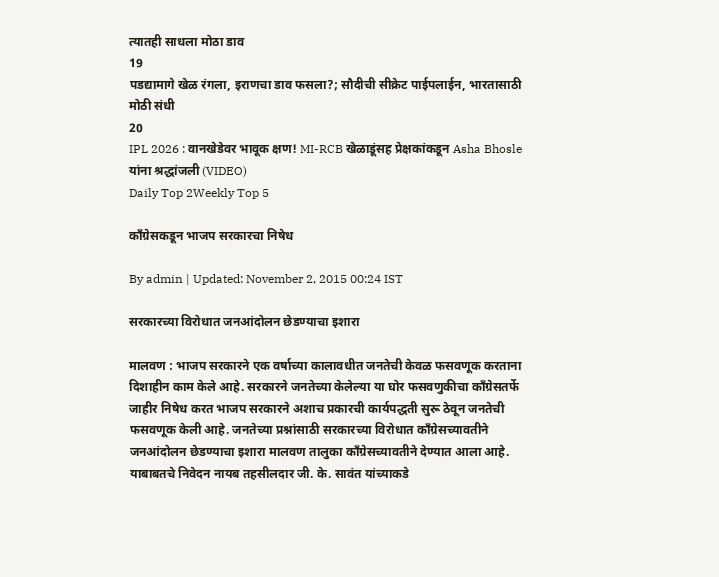त्यातही साधला मोठा डाव
19
पडद्यामागे खेळ रंगला, इराणचा डाव फसला?; सौदीची सीक्रेट पाईपलाईन, भारतासाठी मोठी संधी
20
IPL 2026 : वानखेडेवर भावूक क्षण! MI-RCB खेळाडूंसह प्रेक्षकांकडून Asha Bhosle यांना श्रद्धांजली (VIDEO)
Daily Top 2Weekly Top 5

काँग्रेसकडून भाजप सरकारचा निषेध

By admin | Updated: November 2, 2015 00:24 IST

सरकारच्या विरोधात जनआंदोलन छेडण्याचा इशारा

मालवण : भाजप सरकारने एक वर्षाच्या कालावधीत जनतेची केवळ फसवणूक करताना दिशाहीन काम केले आहे. सरकारने जनतेच्या केलेल्या या घोर फसवणुकीचा काँग्रेसतर्फे जाहीर निषेध करत भाजप सरकारने अशाच प्रकारची कार्यपद्धती सुरू ठेवून जनतेची फसवणूक केली आहे. जनतेच्या प्रश्नांसाठी सरकारच्या विरोधात काँग्रेसच्यावतीने जनआंदोलन छेडण्याचा इशारा मालवण तालुका काँग्रेसच्यावतीने देण्यात आला आहे. याबाबतचे निवेदन नायब तहसीलदार जी. के. सावंत यांच्याकडे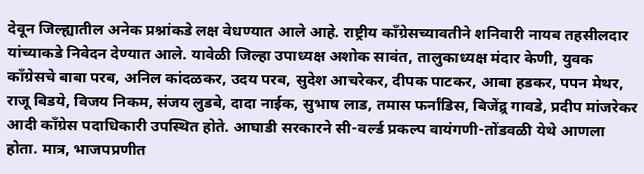देवून जिल्ह्यातील अनेक प्रश्नांकडे लक्ष वेधण्यात आले आहे. राष्ट्रीय काँग्रेसच्यावतीने शनिवारी नायब तहसीलदार यांच्याकडे निवेदन देण्यात आले. यावेळी जिल्हा उपाध्यक्ष अशोक सावंत, तालुकाध्यक्ष मंदार केणी, युवक काँग्रेसचे बाबा परब, अनिल कांदळकर, उदय परब, सुदेश आचरेकर, दीपक पाटकर, आबा हडकर, पपन मेथर, राजू बिडये, विजय निकम, संजय लुडबे, दादा नाईक, सुभाष लाड, तमास फर्नांडिस, बिजेंद्र्र गावडे, प्रदीप मांजरेकर आदी काँग्रेस पदाधिकारी उपस्थित होते. आघाडी सरकारने सी-वर्ल्ड प्रकल्प वायंगणी-तोंडवळी येथे आणला होता. मात्र, भाजपप्रणीत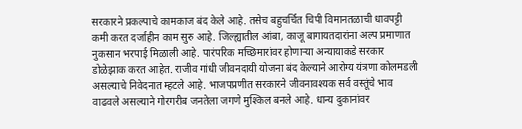सरकारने प्रकल्पाचे कामकाज बंद केले आहे. तसेच बहुचर्चित चिपी विमानतळाची धावपट्टी कमी करत दर्जाहीन काम सुरु आहे. जिल्ह्यातील आंबा, काजू बागायतदारांना अल्प प्रमाणात नुकसान भरपाई मिळाली आहे. पारंपरिक मच्छिमारांवर होणाऱ्या अन्यायाकडे सरकार डोळेझाक करत आहेत. राजीव गांधी जीवनदायी योजना बंद केल्याने आरोग्य यंत्रणा कोलमडली असल्याचे निवेदनात म्हटले आहे. भाजपप्रणीत सरकारने जीवनावश्यक सर्व वस्तूंचे भाव वाढवले असल्याने गोरगरीब जनतेला जगणे मुश्किल बनले आहे. धान्य दुकानांवर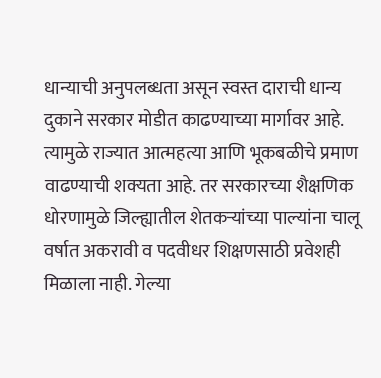धान्याची अनुपलब्धता असून स्वस्त दाराची धान्य दुकाने सरकार मोडीत काढण्याच्या मार्गावर आहे. त्यामुळे राज्यात आत्महत्या आणि भूकबळीचे प्रमाण वाढण्याची शक्यता आहे. तर सरकारच्या शैक्षणिक धोरणामुळे जिल्ह्यातील शेतकऱ्यांच्या पाल्यांना चालू वर्षात अकरावी व पदवीधर शिक्षणसाठी प्रवेशही मिळाला नाही. गेल्या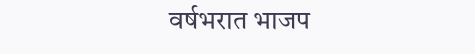वर्षभरात भाजप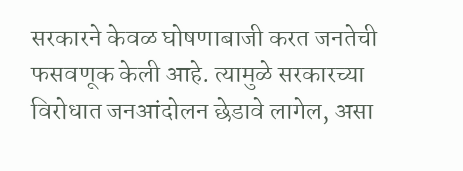सरकारने केवळ घोषणाबाजी करत जनतेची फसवणूक केली आहे. त्यामुळे सरकारच्या विरोधात जनआंदोलन छेडावे लागेल, असा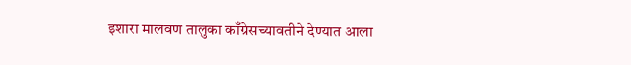इशारा मालवण तालुका काँग्रेसच्यावतीने देण्यात आला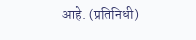आहे. (प्रतिनिधी)